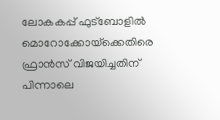ലോകകപ്പ് ഫുട്ബോളിൽ മൊറോക്കോയ്‌ക്കെതിരെ ഫ്രാൻസ് വിജയിച്ചതിന് പിന്നാലെ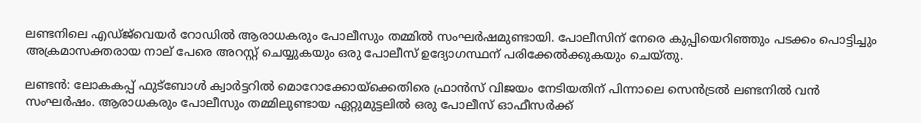ലണ്ടനിലെ എഡ്ജ്‌വെയർ റോഡിൽ ആരാധകരും പോലീസും തമ്മിൽ സംഘർഷമുണ്ടായി. പോലീസിന് നേരെ കുപ്പിയെറിഞ്ഞും പടക്കം പൊട്ടിച്ചും അക്രമാസക്തരായ നാല് പേരെ അറസ്റ്റ് ചെയ്യുകയും ഒരു പോലീസ് ഉദ്യോഗസ്ഥന് പരിക്കേൽക്കുകയും ചെയ്തു.

ലണ്ടൻ: ലോകകപ്പ് ഫുട്ബോൾ ക്വാർട്ടറിൽ മൊറോക്കോയ്‌ക്കെതിരെ ഫ്രാൻസ് വിജയം നേടിയതിന് പിന്നാലെ സെൻട്രൽ ലണ്ടനിൽ വൻ സംഘർഷം. ആരാധകരും പോലീസും തമ്മിലുണ്ടായ ഏറ്റുമുട്ടലിൽ ഒരു പോലീസ് ഓഫീസർക്ക്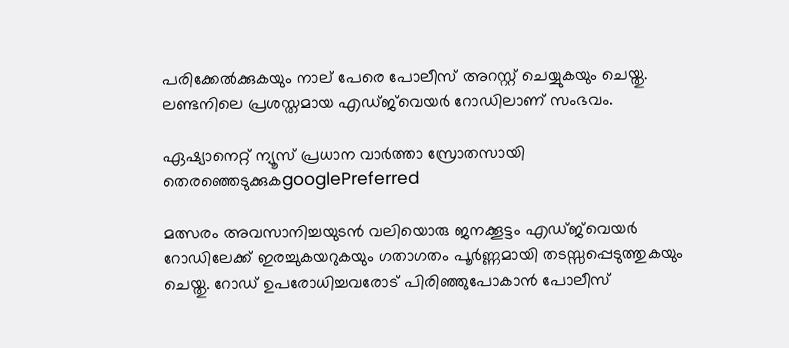പരിക്കേൽക്കുകയും നാല് പേരെ പോലീസ് അറസ്റ്റ് ചെയ്യുകയും ചെയ്തു. ലണ്ടനിലെ പ്രശസ്തമായ എഡ്ജ്‌വെയർ റോഡിലാണ് സംഭവം.

ഏഷ്യാനെറ്റ് ന്യൂസ് പ്രധാന വാർത്താ സ്രോതസായി തെരഞ്ഞെടുക്കുകgooglePreferred

മത്സരം അവസാനിച്ചയുടൻ വലിയൊരു ജനക്കൂട്ടം എഡ്ജ്‌വെയർ റോഡിലേക്ക് ഇരച്ചുകയറുകയും ഗതാഗതം പൂർണ്ണമായി തടസ്സപ്പെടുത്തുകയും ചെയ്തു. റോഡ് ഉപരോധിച്ചവരോട് പിരിഞ്ഞുപോകാൻ പോലീസ്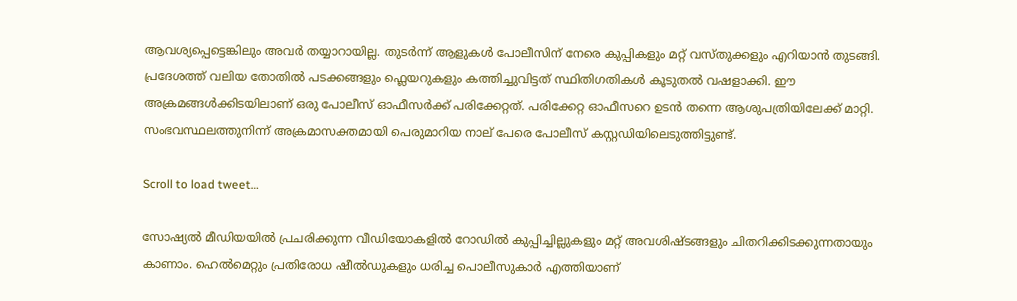ആവശ്യപ്പെട്ടെങ്കിലും അവർ തയ്യാറായില്ല. തുടർന്ന് ആളുകൾ പോലീസിന് നേരെ കുപ്പികളും മറ്റ് വസ്തുക്കളും എറിയാൻ തുടങ്ങി. പ്രദേശത്ത് വലിയ തോതിൽ പടക്കങ്ങളും ഫ്ലെയറുകളും കത്തിച്ചുവിട്ടത് സ്ഥിതിഗതികൾ കൂടുതൽ വഷളാക്കി. ഈ അക്രമങ്ങൾക്കിടയിലാണ് ഒരു പോലീസ് ഓഫീസർക്ക് പരിക്കേറ്റത്. പരിക്കേറ്റ ഓഫീസറെ ഉടൻ തന്നെ ആശുപത്രിയിലേക്ക് മാറ്റി. സംഭവസ്ഥലത്തുനിന്ന് അക്രമാസക്തമായി പെരുമാറിയ നാല് പേരെ പോലീസ് കസ്റ്റഡിയിലെടുത്തിട്ടുണ്ട്.

Scroll to load tweet…

സോഷ്യൽ മീഡിയയിൽ പ്രചരിക്കുന്ന വീഡിയോകളിൽ റോഡിൽ കുപ്പിച്ചില്ലുകളും മറ്റ് അവശിഷ്ടങ്ങളും ചിതറിക്കിടക്കുന്നതായും കാണാം. ഹെൽമെറ്റും പ്രതിരോധ ഷീൽഡുകളും ധരിച്ച പൊലീസുകാർ എത്തിയാണ്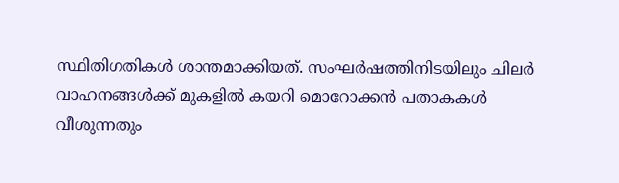സ്ഥിതിഗതികൾ ശാന്തമാക്കിയത്. സംഘർഷത്തിനിടയിലും ചിലർ വാഹനങ്ങൾക്ക് മുകളിൽ കയറി മൊറോക്കൻ പതാകകൾ വീശുന്നതും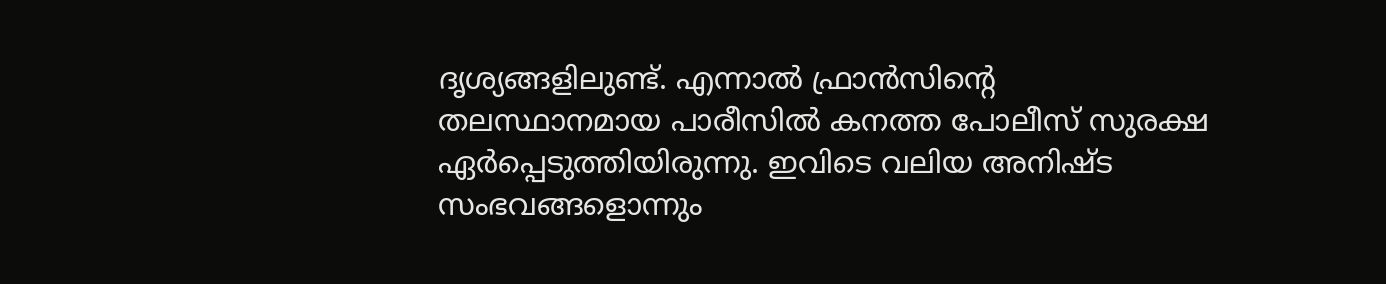ദൃശ്യങ്ങളിലുണ്ട്. എന്നാൽ ഫ്രാൻസിന്റെ തലസ്ഥാനമായ പാരീസിൽ കനത്ത പോലീസ് സുരക്ഷ ഏർപ്പെടുത്തിയിരുന്നു. ഇവിടെ വലിയ അനിഷ്ട സംഭവങ്ങളൊന്നും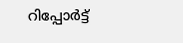റിപ്പോർട്ട്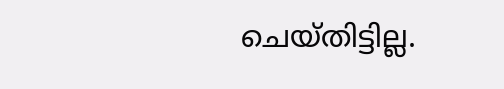ചെയ്തിട്ടില്ല.